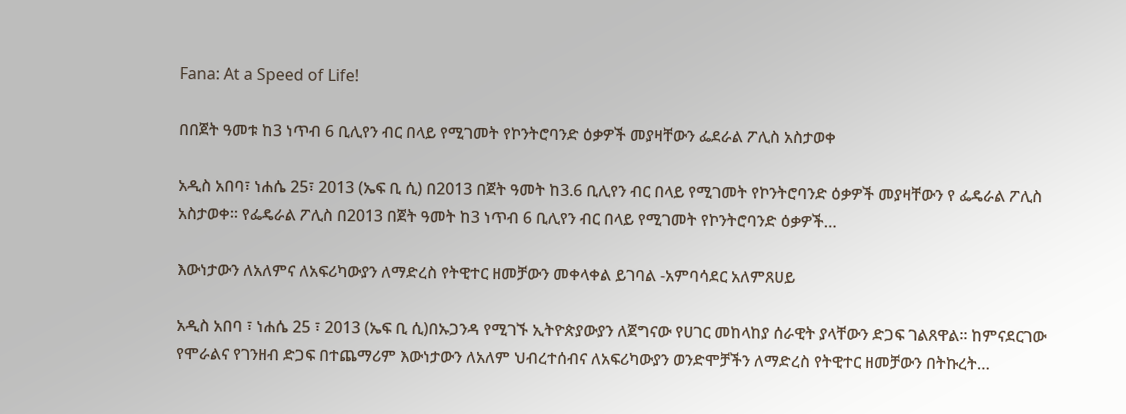Fana: At a Speed of Life!

በበጀት ዓመቱ ከ3 ነጥብ 6 ቢሊየን ብር በላይ የሚገመት የኮንትሮባንድ ዕቃዎች መያዛቸውን ፌደራል ፖሊስ አስታወቀ

አዲስ አበባ፣ ነሐሴ 25፣ 2013 (ኤፍ ቢ ሲ) በ2013 በጀት ዓመት ከ3.6 ቢሊየን ብር በላይ የሚገመት የኮንትሮባንድ ዕቃዎች መያዛቸውን የ ፌዴራል ፖሊስ አስታወቀ። የፌዴራል ፖሊስ በ2013 በጀት ዓመት ከ3 ነጥብ 6 ቢሊየን ብር በላይ የሚገመት የኮንትሮባንድ ዕቃዎች…

እውነታውን ለአለምና ለአፍሪካውያን ለማድረስ የትዊተር ዘመቻውን መቀላቀል ይገባል -አምባሳደር አለምጸሀይ

አዲስ አበባ ፣ ነሐሴ 25 ፣ 2013 (ኤፍ ቢ ሲ)በኡጋንዳ የሚገኙ ኢትዮጵያውያን ለጀግናው የሀገር መከላከያ ሰራዊት ያላቸውን ድጋፍ ገልጸዋል፡፡ ከምናደርገው የሞራልና የገንዘብ ድጋፍ በተጨማሪም እውነታውን ለአለም ህብረተሰብና ለአፍሪካውያን ወንድሞቻችን ለማድረስ የትዊተር ዘመቻውን በትኩረት…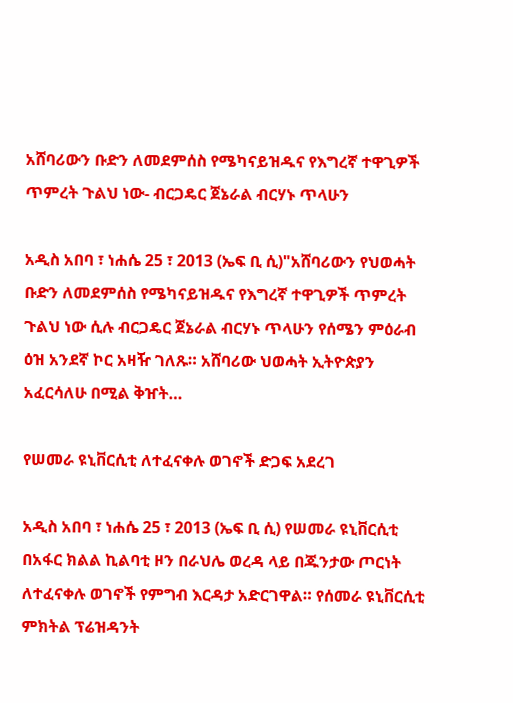አሸባሪውን ቡድን ለመደምሰስ የሜካናይዝዱና የእግረኛ ተዋጊዎች ጥምረት ጉልህ ነው- ብርጋዴር ጀኔራል ብርሃኑ ጥላሁን

አዲስ አበባ ፣ ነሐሴ 25 ፣ 2013 (ኤፍ ቢ ሲ)"አሸባሪውን የህወሓት ቡድን ለመደምሰስ የሜካናይዝዱና የእግረኛ ተዋጊዎች ጥምረት ጉልህ ነው ሲሉ ብርጋዴር ጀኔራል ብርሃኑ ጥላሁን የሰሜን ምዕራብ ዕዝ አንደኛ ኮር አዛዥ ገለጹ። አሸባሪው ህወሓት ኢትዮጵያን አፈርሳለሁ በሚል ቅዠት…

የሠመራ ዩኒቨርሲቲ ለተፈናቀሉ ወገኖች ድጋፍ አደረገ

አዲስ አበባ ፣ ነሐሴ 25 ፣ 2013 (ኤፍ ቢ ሲ) የሠመራ ዩኒቨርሲቲ በአፋር ክልል ኪልባቲ ዞን በራህሌ ወረዳ ላይ በጁንታው ጦርነት ለተፈናቀሉ ወገኖች የምግብ እርዳታ አድርገዋል። የሰመራ ዩኒቨርሲቲ ምክትል ፕሬዝዳንት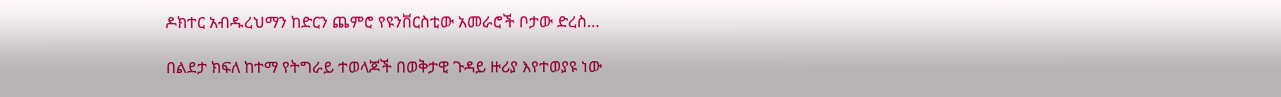ዶክተር አብዱረህማን ከድርን ጨምሮ የዩንቨርስቲው አመራሮች ቦታው ድረስ…

በልደታ ክፍለ ከተማ የትግራይ ተወላጆች በወቅታዊ ጉዳይ ዙሪያ እየተወያዩ ነው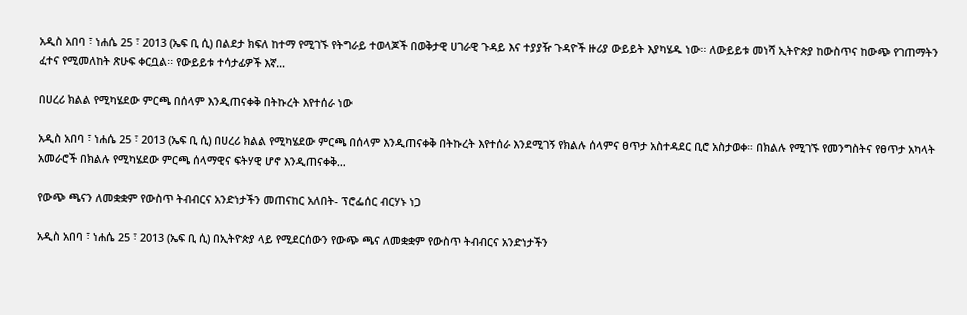አዲስ አበባ ፣ ነሐሴ 25 ፣ 2013 (ኤፍ ቢ ሲ) በልደታ ክፍለ ከተማ የሚገኙ የትግራይ ተወላጆች በወቅታዊ ሀገራዊ ጉዳይ እና ተያያዥ ጉዳዮች ዙሪያ ውይይት እያካሄዱ ነው፡፡ ለውይይቱ መነሻ ኢትዮጵያ ከውስጥና ከውጭ የገጠማትን ፈተና የሚመለከት ጽሁፍ ቀርቧል፡፡ የውይይቱ ተሳታፊዎች እኛ…

በሀረሪ ክልል የሚካሄደው ምርጫ በሰላም እንዲጠናቀቅ በትኩረት እየተሰራ ነው

አዲስ አበባ ፣ ነሐሴ 25 ፣ 2013 (ኤፍ ቢ ሲ) በሀረሪ ክልል የሚካሄደው ምርጫ በሰላም እንዲጠናቀቅ በትኩረት እየተሰራ እንደሚገኝ የክልሉ ሰላምና ፀጥታ አስተዳደር ቢሮ አስታወቀ። በክልሉ የሚገኙ የመንግስትና የፀጥታ አካላት አመራሮች በክልሉ የሚካሄደው ምርጫ ሰላማዊና ፍትሃዊ ሆኖ እንዲጠናቀቅ…

የውጭ ጫናን ለመቋቋም የውስጥ ትብብርና አንድነታችን መጠናከር አለበት- ፕሮፌሰር ብርሃኑ ነጋ

አዲስ አበባ ፣ ነሐሴ 25 ፣ 2013 (ኤፍ ቢ ሲ) በኢትዮጵያ ላይ የሚደርሰውን የውጭ ጫና ለመቋቋም የውስጥ ትብብርና አንድነታችን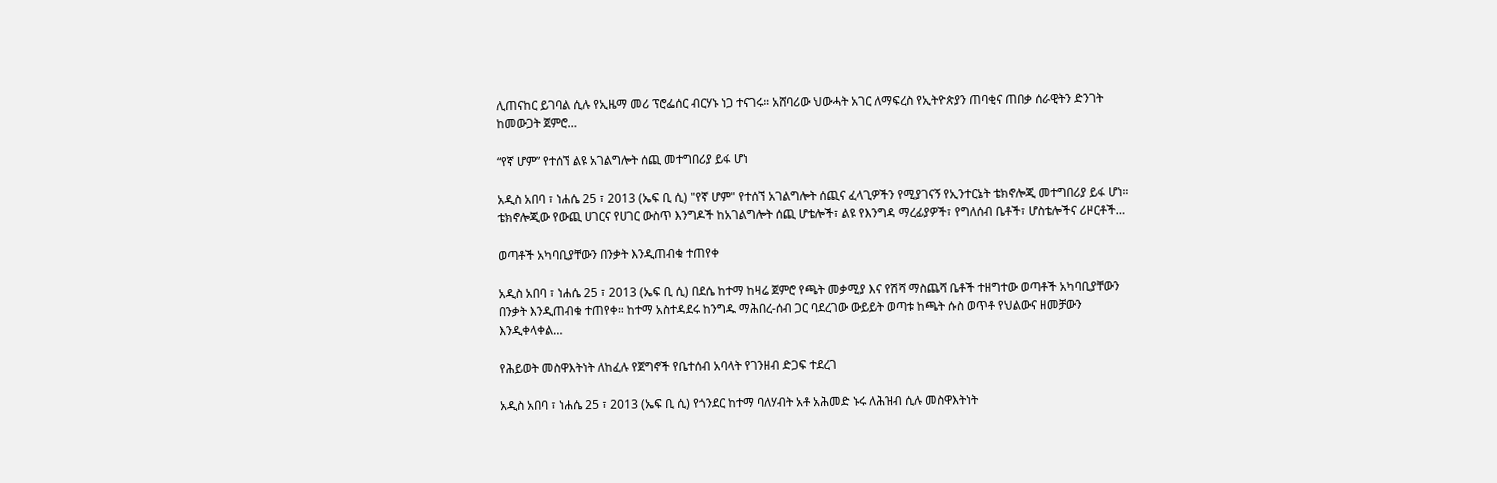ሊጠናከር ይገባል ሲሉ የኢዜማ መሪ ፕሮፌሰር ብርሃኑ ነጋ ተናገሩ። አሸባሪው ህውሓት አገር ለማፍረስ የኢትዮጵያን ጠባቂና ጠበቃ ሰራዊትን ድንገት ከመውጋት ጀምሮ…

“የኛ ሆም” የተሰኘ ልዩ አገልግሎት ሰጪ መተግበሪያ ይፋ ሆነ

አዲስ አበባ ፣ ነሐሴ 25 ፣ 2013 (ኤፍ ቢ ሲ) "የኛ ሆም" የተሰኘ አገልግሎት ሰጪና ፈላጊዎችን የሚያገናኝ የኢንተርኔት ቴክኖሎጂ መተግበሪያ ይፋ ሆነ። ቴክኖሎጂው የውጪ ሀገርና የሀገር ውስጥ እንግዶች ከአገልግሎት ሰጪ ሆቴሎች፣ ልዩ የእንግዳ ማረፊያዎች፣ የግለሰብ ቤቶች፣ ሆስቴሎችና ሪዞርቶች…

ወጣቶች አካባቢያቸውን በንቃት እንዲጠብቁ ተጠየቀ

አዲስ አበባ ፣ ነሐሴ 25 ፣ 2013 (ኤፍ ቢ ሲ) በደሴ ከተማ ከዛሬ ጀምሮ የጫት መቃሚያ እና የሽሻ ማስጨሻ ቤቶች ተዘግተው ወጣቶች አካባቢያቸውን በንቃት እንዲጠብቁ ተጠየቀ። ከተማ አስተዳደሩ ከንግዱ ማሕበረ-ሰብ ጋር ባደረገው ውይይት ወጣቱ ከጫት ሱስ ወጥቶ የህልውና ዘመቻውን እንዲቀላቀል…

የሕይወት መስዋእትነት ለከፈሉ የጀግኖች የቤተሰብ አባላት የገንዘብ ድጋፍ ተደረገ

አዲስ አበባ ፣ ነሐሴ 25 ፣ 2013 (ኤፍ ቢ ሲ) የጎንደር ከተማ ባለሃብት አቶ አሕመድ ኑሩ ለሕዝብ ሲሉ መስዋእትነት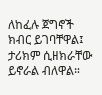ለከፈሉ ጀግኖች ክብር ይገባቸዋል፤ ታሪክም ሲዘክራቸው ይኖራል ብለዋል።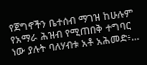የጀግኖችን ቤተሰብ ማገዝ ከሁሉም የአማራ ሕዝብ የሚጠበቅ ተግባር ነው ያሉት ባለሃብቱ አቶ አሕመድ፥…